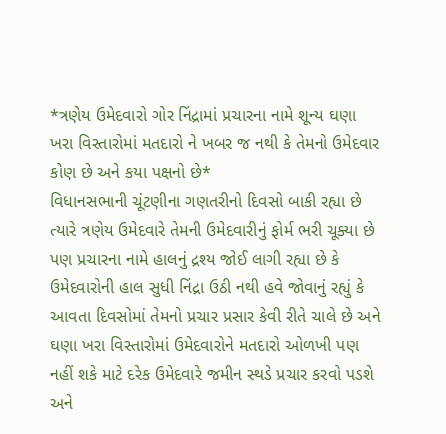*ત્રણેય ઉમેદવારો ગોર નિંદ્રામાં પ્રચારના નામે શૂન્ય ઘણા ખરા વિસ્તારોમાં મતદારો ને ખબર જ નથી કે તેમનો ઉમેદવાર કોણ છે અને કયા પક્ષનો છે*
વિધાનસભાની ચૂંટણીના ગણતરીનો દિવસો બાકી રહ્યા છે ત્યારે ત્રણેય ઉમેદવારે તેમની ઉમેદવારીનું ફોર્મ ભરી ચૂક્યા છે પણ પ્રચારના નામે હાલનું દ્રશ્ય જોઈ લાગી રહ્યા છે કે ઉમેદવારોની હાલ સુધી નિંદ્રા ઉઠી નથી હવે જોવાનું રહ્યું કે આવતા દિવસોમાં તેમનો પ્રચાર પ્રસાર કેવી રીતે ચાલે છે અને ઘણા ખરા વિસ્તારોમાં ઉમેદવારોને મતદારો ઓળખી પણ નહીં શકે માટે દરેક ઉમેદવારે જમીન સ્થડે પ્રચાર કરવો પડશે અને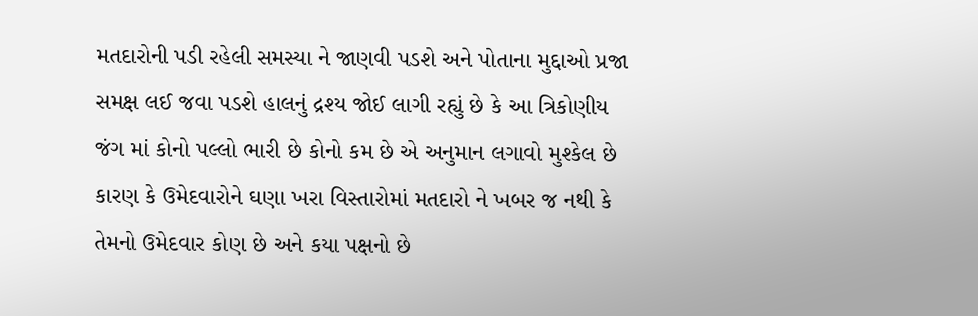મતદારોની પડી રહેલી સમસ્યા ને જાણવી પડશે અને પોતાના મુદ્દાઓ પ્રજા સમક્ષ લઈ જવા પડશે હાલનું દ્રશ્ય જોઈ લાગી રહ્યું છે કે આ ત્રિકોણીય જંગ માં કોનો પલ્લો ભારી છે કોનો કમ છે એ અનુમાન લગાવો મુશ્કેલ છે કારણ કે ઉમેદવારોને ઘણા ખરા વિસ્તારોમાં મતદારો ને ખબર જ નથી કે તેમનો ઉમેદવાર કોણ છે અને કયા પક્ષનો છે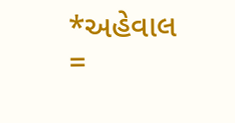*અહેવાલ =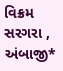વિક્રમ સરગરા , અંબાજી*